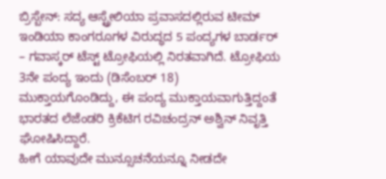ಬ್ರಿಸ್ಬೇನ್: ಸದ್ಯ ಆಸ್ಟ್ರೇಲಿಯಾ ಪ್ರವಾಸದಲ್ಲಿರುವ ಟೀಮ್ ಇಂಡಿಯಾ ಕಾಂಗರೂಗಳ ವಿರುದ್ಧದ 5 ಪಂದ್ಯಗಳ ಬಾರ್ಡರ್ – ಗವಾಸ್ಕರ್ ಟೆಸ್ಟ್ ಟ್ರೋಫಿಯಲ್ಲಿ ನಿರತವಾಗಿದೆ. ಟ್ರೋಫಿಯ 3ನೇ ಪಂದ್ಯ ಇಂದು (ಡಿಸೆಂಬರ್ 18) ಮುಕ್ತಾಯಗೊಂಡಿದ್ದು, ಈ ಪಂದ್ಯ ಮುಕ್ತಾಯವಾಗುತ್ತಿದ್ದಂತೆ ಭಾರತದ ಲೆಜೆಂಡರಿ ಕ್ರಿಕೆಟಿಗ ರವಿಚಂದ್ರನ್ ಅಶ್ವಿನ್ ನಿವೃತ್ತಿ ಘೋಷಿಸಿದ್ದಾರೆ.
ಹೀಗೆ ಯಾವುದೇ ಮುನ್ಸೂಚನೆಯನ್ನೂ ನೀಡದೇ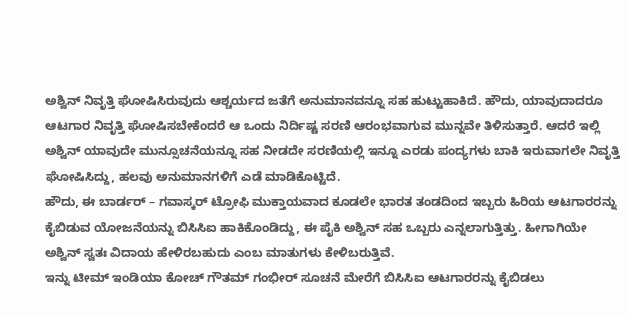ಅಶ್ವಿನ್ ನಿವೃತ್ತಿ ಘೋಷಿಸಿರುವುದು ಆಶ್ಚರ್ಯದ ಜತೆಗೆ ಅನುಮಾನವನ್ನೂ ಸಹ ಹುಟ್ಟುಹಾಕಿದೆ. ಹೌದು, ಯಾವುದಾದರೂ ಆಟಗಾರ ನಿವೃತ್ತಿ ಘೋಷಿಸಬೇಕೆಂದರೆ ಆ ಒಂದು ನಿರ್ದಿಷ್ಟ ಸರಣಿ ಆರಂಭವಾಗುವ ಮುನ್ನವೇ ತಿಳಿಸುತ್ತಾರೆ. ಆದರೆ ಇಲ್ಲಿ ಅಶ್ವಿನ್ ಯಾವುದೇ ಮುನ್ಸೂಚನೆಯನ್ನೂ ಸಹ ನೀಡದೇ ಸರಣಿಯಲ್ಲಿ ಇನ್ನೂ ಎರಡು ಪಂದ್ಯಗಳು ಬಾಕಿ ಇರುವಾಗಲೇ ನಿವೃತ್ತಿ ಘೋಷಿಸಿದ್ದು, ಹಲವು ಅನುಮಾನಗಳಿಗೆ ಎಡೆ ಮಾಡಿಕೊಟ್ಟಿದೆ.
ಹೌದು, ಈ ಬಾರ್ಡರ್ – ಗವಾಸ್ಕರ್ ಟ್ರೋಫಿ ಮುಕ್ತಾಯವಾದ ಕೂಡಲೇ ಭಾರತ ತಂಡದಿಂದ ಇಬ್ಬರು ಹಿರಿಯ ಆಟಗಾರರನ್ನು ಕೈಬಿಡುವ ಯೋಜನೆಯನ್ನು ಬಿಸಿಸಿಐ ಹಾಕಿಕೊಂಡಿದ್ದು, ಈ ಪೈಕಿ ಅಶ್ವಿನ್ ಸಹ ಒಬ್ಬರು ಎನ್ನಲಾಗುತ್ತಿತ್ತು. ಹೀಗಾಗಿಯೇ ಅಶ್ವಿನ್ ಸ್ವತಃ ವಿದಾಯ ಹೇಳಿರಬಹುದು ಎಂಬ ಮಾತುಗಳು ಕೇಳಿಬರುತ್ತಿವೆ.
ಇನ್ನು ಟೀಮ್ ಇಂಡಿಯಾ ಕೋಚ್ ಗೌತಮ್ ಗಂಭೀರ್ ಸೂಚನೆ ಮೇರೆಗೆ ಬಿಸಿಸಿಐ ಆಟಗಾರರನ್ನು ಕೈಬಿಡಲು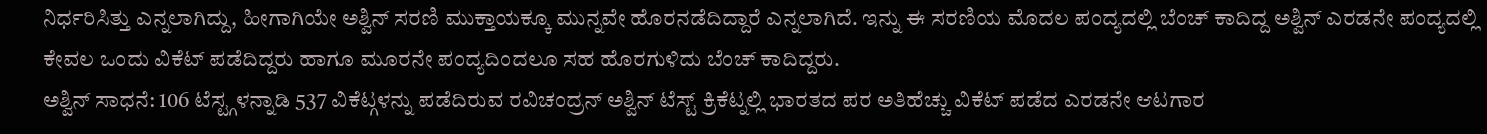ನಿರ್ಧರಿಸಿತ್ತು ಎನ್ನಲಾಗಿದ್ದು, ಹೀಗಾಗಿಯೇ ಅಶ್ವಿನ್ ಸರಣಿ ಮುಕ್ತಾಯಕ್ಕೂ ಮುನ್ನವೇ ಹೊರನಡೆದಿದ್ದಾರೆ ಎನ್ನಲಾಗಿದೆ. ಇನ್ನು ಈ ಸರಣಿಯ ಮೊದಲ ಪಂದ್ಯದಲ್ಲಿ ಬೆಂಚ್ ಕಾದಿದ್ದ ಅಶ್ವಿನ್ ಎರಡನೇ ಪಂದ್ಯದಲ್ಲಿ ಕೇವಲ ಒಂದು ವಿಕೆಟ್ ಪಡೆದಿದ್ದರು ಹಾಗೂ ಮೂರನೇ ಪಂದ್ಯದಿಂದಲೂ ಸಹ ಹೊರಗುಳಿದು ಬೆಂಚ್ ಕಾದಿದ್ದರು.
ಅಶ್ವಿನ್ ಸಾಧನೆ: 106 ಟೆಸ್ಟ್ಗಳನ್ನಾಡಿ 537 ವಿಕೆಟ್ಗಳನ್ನು ಪಡೆದಿರುವ ರವಿಚಂದ್ರನ್ ಅಶ್ವಿನ್ ಟೆಸ್ಟ್ ಕ್ರಿಕೆಟ್ನಲ್ಲಿ ಭಾರತದ ಪರ ಅತಿಹೆಚ್ಚು ವಿಕೆಟ್ ಪಡೆದ ಎರಡನೇ ಆಟಗಾರ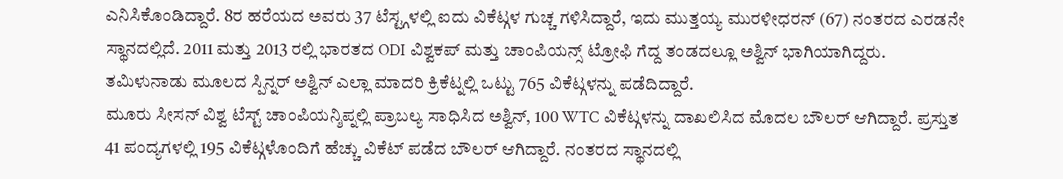ಎನಿಸಿಕೊಂಡಿದ್ದಾರೆ. 8ರ ಹರೆಯದ ಅವರು 37 ಟೆಸ್ಟ್ಗಳಲ್ಲಿ ಐದು ವಿಕೆಟ್ಗಳ ಗುಚ್ಚ ಗಳಿಸಿದ್ದಾರೆ, ಇದು ಮುತ್ತಯ್ಯ ಮುರಳೀಧರನ್ (67) ನಂತರದ ಎರಡನೇ ಸ್ಥಾನದಲ್ಲಿದೆ. 2011 ಮತ್ತು 2013 ರಲ್ಲಿ ಭಾರತದ ODI ವಿಶ್ವಕಪ್ ಮತ್ತು ಚಾಂಪಿಯನ್ಸ್ ಟ್ರೋಫಿ ಗೆದ್ದ ತಂಡದಲ್ಲೂ ಅಶ್ವಿನ್ ಭಾಗಿಯಾಗಿದ್ದರು. ತಮಿಳುನಾಡು ಮೂಲದ ಸ್ಪಿನ್ನರ್ ಅಶ್ವಿನ್ ಎಲ್ಲಾ ಮಾದರಿ ಕ್ರಿಕೆಟ್ನಲ್ಲಿ ಒಟ್ಟು 765 ವಿಕೆಟ್ಗಳನ್ನು ಪಡೆದಿದ್ದಾರೆ.
ಮೂರು ಸೀಸನ್ ವಿಶ್ವ ಟೆಸ್ಟ್ ಚಾಂಪಿಯನ್ಶಿಪ್ನಲ್ಲಿ ಪ್ರಾಬಲ್ಯ ಸಾಧಿಸಿದ ಅಶ್ವಿನ್, 100 WTC ವಿಕೆಟ್ಗಳನ್ನು ದಾಖಲಿಸಿದ ಮೊದಲ ಬೌಲರ್ ಆಗಿದ್ದಾರೆ. ಪ್ರಸ್ತುತ 41 ಪಂದ್ಯಗಳಲ್ಲಿ 195 ವಿಕೆಟ್ಗಳೊಂದಿಗೆ ಹೆಚ್ಚು ವಿಕೆಟ್ ಪಡೆದ ಬೌಲರ್ ಆಗಿದ್ದಾರೆ. ನಂತರದ ಸ್ಥಾನದಲ್ಲಿ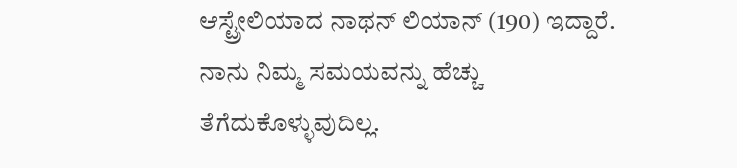ಆಸ್ಟ್ರೇಲಿಯಾದ ನಾಥನ್ ಲಿಯಾನ್ (190) ಇದ್ದಾರೆ.
ನಾನು ನಿಮ್ಮ ಸಮಯವನ್ನು ಹೆಚ್ಚು ತೆಗೆದುಕೊಳ್ಳುವುದಿಲ್ಲ.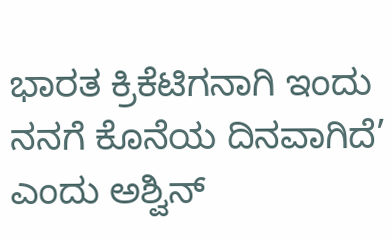ಭಾರತ ಕ್ರಿಕೆಟಿಗನಾಗಿ ಇಂದು ನನಗೆ ಕೊನೆಯ ದಿನವಾಗಿದೆ’ ಎಂದು ಅಶ್ವಿನ್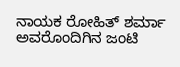ನಾಯಕ ರೋಹಿತ್ ಶರ್ಮಾ ಅವರೊಂದಿಗಿನ ಜಂಟಿ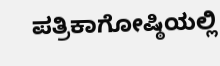ಪತ್ರಿಕಾಗೋಷ್ಠಿಯಲ್ಲಿ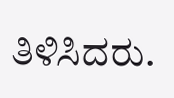ತಿಳಿಸಿದರು.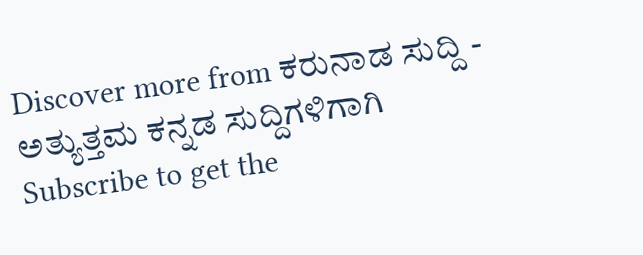Discover more from ಕರುನಾಡ ಸುದ್ದಿ - ಅತ್ಯುತ್ತಮ ಕನ್ನಡ ಸುದ್ದಿಗಳಿಗಾಗಿ
Subscribe to get the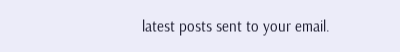latest posts sent to your email.